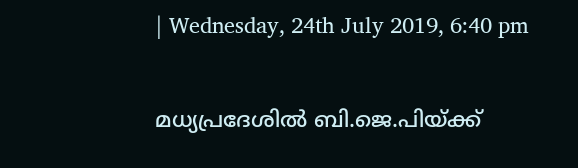| Wednesday, 24th July 2019, 6:40 pm

മധ്യപ്രദേശില്‍ ബി.ജെ.പിയ്ക്ക്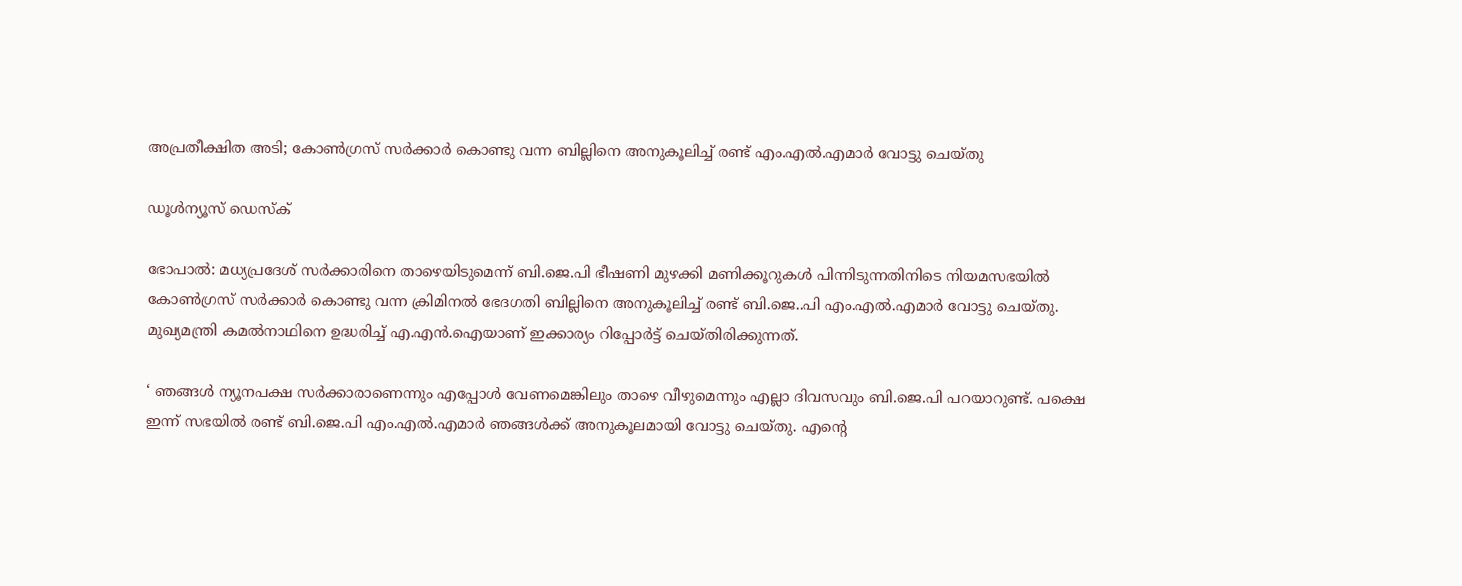അപ്രതീക്ഷിത അടി; കോണ്‍ഗ്രസ് സര്‍ക്കാര്‍ കൊണ്ടു വന്ന ബില്ലിനെ അനുകൂലിച്ച് രണ്ട് എം.എല്‍.എമാര്‍ വോട്ടു ചെയ്തു

ഡൂള്‍ന്യൂസ് ഡെസ്‌ക്

ഭോപാല്‍: മധ്യപ്രദേശ് സര്‍ക്കാരിനെ താഴെയിടുമെന്ന് ബി.ജെ.പി ഭീഷണി മുഴക്കി മണിക്കൂറുകള്‍ പിന്നിടുന്നതിനിടെ നിയമസഭയില്‍ കോണ്‍ഗ്രസ് സര്‍ക്കാര്‍ കൊണ്ടു വന്ന ക്രിമിനല്‍ ഭേദഗതി ബില്ലിനെ അനുകൂലിച്ച് രണ്ട് ബി.ജെ..പി എം.എല്‍.എമാര്‍ വോട്ടു ചെയ്തു. മുഖ്യമന്ത്രി കമല്‍നാഥിനെ ഉദ്ധരിച്ച് എ.എന്‍.ഐയാണ് ഇക്കാര്യം റിപ്പോര്‍ട്ട് ചെയ്തിരിക്കുന്നത്.

‘ ഞങ്ങള്‍ ന്യൂനപക്ഷ സര്‍ക്കാരാണെന്നും എപ്പോള്‍ വേണമെങ്കിലും താഴെ വീഴുമെന്നും എല്ലാ ദിവസവും ബി.ജെ.പി പറയാറുണ്ട്. പക്ഷെ ഇന്ന് സഭയില്‍ രണ്ട് ബി.ജെ.പി എം.എല്‍.എമാര്‍ ഞങ്ങള്‍ക്ക് അനുകൂലമായി വോട്ടു ചെയ്തു. എന്റെ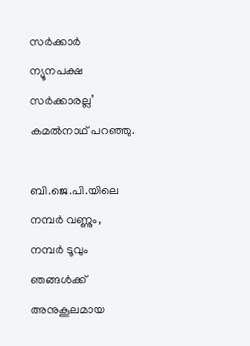സര്‍ക്കാര്‍ ന്യൂനപക്ഷ സര്‍ക്കാരല്ല’ കമല്‍നാഥ് പറഞ്ഞു.

ബി.ജെ.പി.യിലെ നമ്പര്‍ വണ്ണും, നമ്പര്‍ ടൂവും ഞങ്ങള്‍ക്ക് അനുകൂലമായ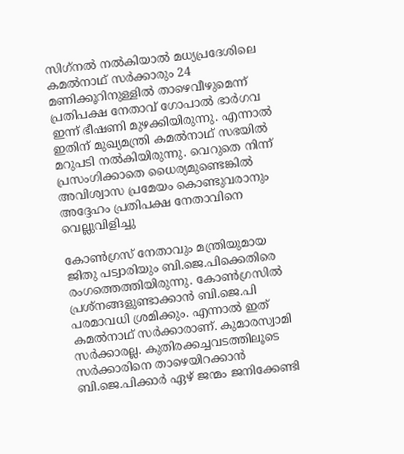സിഗ്‌നല്‍ നല്‍കിയാല്‍ മധ്യപ്രദേശിലെ കമല്‍നാഥ് സര്‍ക്കാരും 24 മണിക്കൂറിനുള്ളില്‍ താഴെവീഴുമെന്ന് പ്രതിപക്ഷ നേതാവ് ഗോപാല്‍ ഭാര്‍ഗവ ഇന്ന് ഭീഷണി മുഴക്കിയിരുന്നു. എന്നാല്‍ ഇതിന് മുഖ്യമന്ത്രി കമല്‍നാഥ് സഭയില്‍ മറുപടി നല്‍കിയിരുന്നു. വെറുതെ നിന്ന് പ്രസംഗിക്കാതെ ധൈര്യമുണ്ടെങ്കില്‍ അവിശ്വാസ പ്രമേയം കൊണ്ടുവരാനും അദ്ദേഹം പ്രതിപക്ഷ നേതാവിനെ വെല്ലുവിളിച്ചു

കോണ്‍ഗ്രസ് നേതാവും മന്ത്രിയുമായ ജിതു പട്വാരിയും ബി.ജെ.പിക്കെതിരെ രംഗത്തെത്തിയിരുന്നു. കോണ്‍ഗ്രസില്‍ പ്രശ്നങ്ങളുണ്ടാക്കാന്‍ ബി.ജെ.പി പരമാവധി ശ്രമിക്കും. എന്നാല്‍ ഇത് കമല്‍നാഥ് സര്‍ക്കാരാണ്. കുമാരസ്വാമി സര്‍ക്കാരല്ല. കുതിരക്കച്ചവടത്തിലൂടെ സര്‍ക്കാരിനെ താഴെയിറക്കാന്‍ ബി.ജെ.പിക്കാര്‍ ഏഴ് ജന്മം ജനിക്കേണ്ടി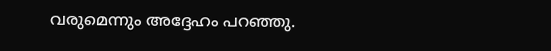വരുമെന്നും അദ്ദേഹം പറഞ്ഞു.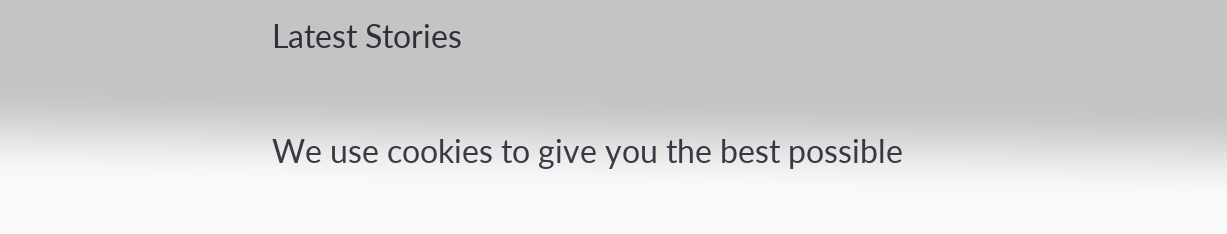Latest Stories

We use cookies to give you the best possible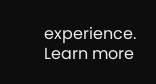experience. Learn more